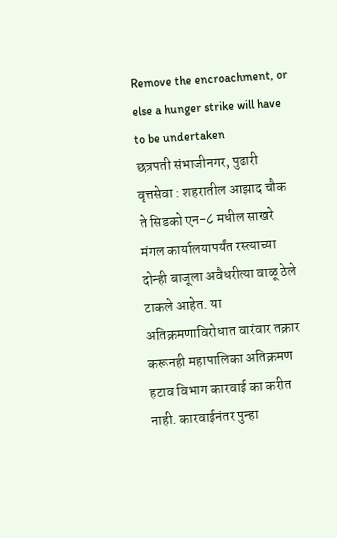Remove the encroachment, or else a hunger strike will have to be undertaken
छत्रपती संभाजीनगर, पुढारी वृत्तसेवा : शहरातील आझाद चौक ते सिडको एन-८ मधील साखरे मंगल कार्यालयापर्यंत रस्त्याच्या दोन्ही बाजूला अवैधरीत्या वाळू ठेले टाकले आहेत. या अतिक्रमणाविरोधात वारंवार तक्रार करूनही महापालिका अतिक्रमण हटाव विभाग कारवाई का करीत नाही. कारवाईनंतर पुन्हा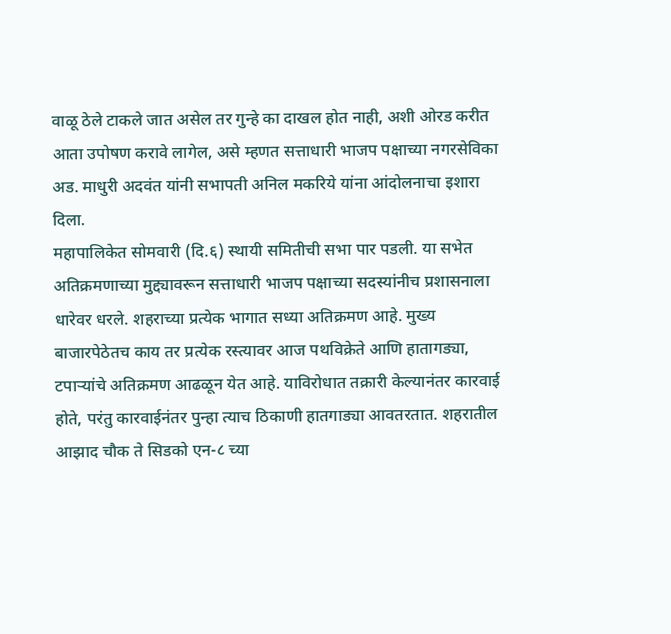वाळू ठेले टाकले जात असेल तर गुन्हे का दाखल होत नाही, अशी ओरड करीत आता उपोषण करावे लागेल, असे म्हणत सत्ताधारी भाजप पक्षाच्या नगरसेविका अड. माधुरी अदवंत यांनी सभापती अनिल मकरिये यांना आंदोलनाचा इशारा दिला.
महापालिकेत सोमवारी (दि.६) स्थायी समितीची सभा पार पडली. या सभेत अतिक्रमणाच्या मुद्द्यावरून सत्ताधारी भाजप पक्षाच्या सदस्यांनीच प्रशासनाला धारेवर धरले. शहराच्या प्रत्येक भागात सध्या अतिक्रमण आहे. मुख्य बाजारपेठेतच काय तर प्रत्येक रस्त्यावर आज पथविक्रेते आणि हातागड्या, टपाऱ्यांचे अतिक्रमण आढळून येत आहे. याविरोधात तक्रारी केल्यानंतर कारवाई होते, परंतु कारवाईनंतर पुन्हा त्याच ठिकाणी हातगाड्या आवतरतात. शहरातील आझाद चौक ते सिडको एन-८ च्या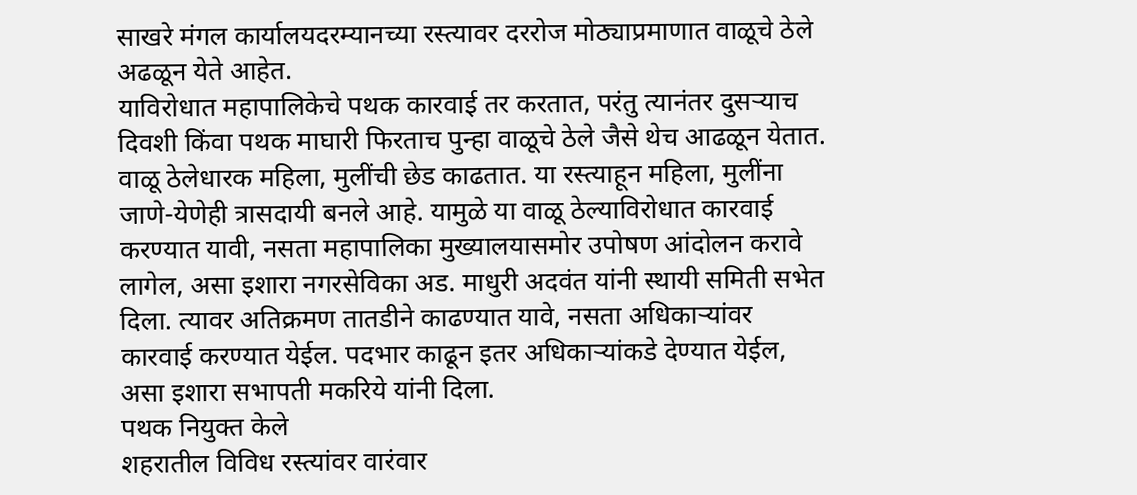साखरे मंगल कार्यालयदरम्यानच्या रस्त्यावर दररोज मोठ्याप्रमाणात वाळूचे ठेले अढळून येते आहेत.
याविरोधात महापालिकेचे पथक कारवाई तर करतात, परंतु त्यानंतर दुसऱ्याच दिवशी किंवा पथक माघारी फिरताच पुन्हा वाळूचे ठेले जैसे थेच आढळून येतात. वाळू ठेलेधारक महिला, मुलींची छेड काढतात. या रस्त्याहून महिला, मुलींना जाणे-येणेही त्रासदायी बनले आहे. यामुळे या वाळू ठेल्याविरोधात कारवाई करण्यात यावी, नसता महापालिका मुख्यालयासमोर उपोषण आंदोलन करावे लागेल, असा इशारा नगरसेविका अड. माधुरी अदवंत यांनी स्थायी समिती सभेत दिला. त्यावर अतिक्रमण तातडीने काढण्यात यावे, नसता अधिकाऱ्यांवर कारवाई करण्यात येईल. पदभार काढून इतर अधिकाऱ्यांकडे देण्यात येईल, असा इशारा सभापती मकरिये यांनी दिला.
पथक नियुक्त केले
शहरातील विविध रस्त्यांवर वारंवार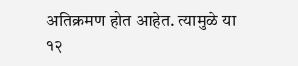अतिक्रमण होत आहेत. त्यामुळे या १२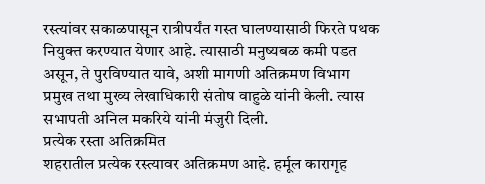रस्त्यांवर सकाळपासून रात्रीपर्यंत गस्त घालण्यासाठी फिरते पथक नियुक्त करण्यात येणार आहे. त्यासाठी मनुष्यबळ कमी पडत असून, ते पुरविण्यात यावे, अशी मागणी अतिक्रमण विभाग प्रमुख तथा मुख्य लेखाधिकारी संतोष वाहुळे यांनी केली. त्यास सभापती अनिल मकरिये यांनी मंजुरी दिली.
प्रत्येक रस्ता अतिक्रमित
शहरातील प्रत्येक रस्त्यावर अतिक्रमण आहे. हर्मूल कारागृह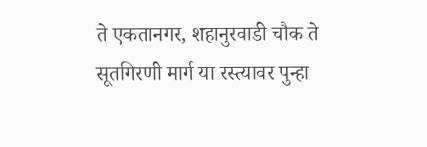ते एकतानगर, शहानुरवाडी चौक ते सूतगिरणी मार्ग या रस्त्यावर पुन्हा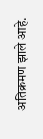अतिक्रमण झाले आहे.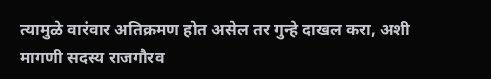त्यामुळे वारंवार अतिक्रमण होत असेल तर गुन्हे दाखल करा, अशी मागणी सदस्य राजगौरव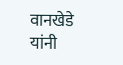वानखेडे यांनी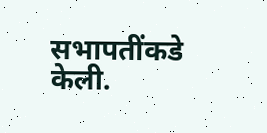सभापतींकडे केली.